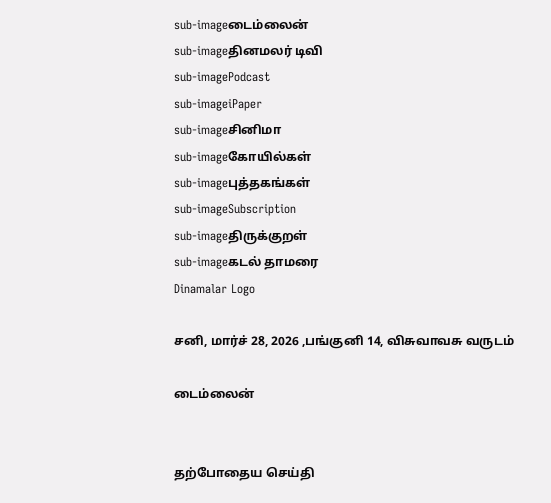sub-imageடைம்லைன்
sub-imageதினமலர் டிவி
sub-imagePodcast
sub-imageiPaper
sub-imageசினிமா
sub-imageகோயில்கள்
sub-imageபுத்தகங்கள்
sub-imageSubscription
sub-imageதிருக்குறள்
sub-imageகடல் தாமரை
Dinamalar Logo

சனி, மார்ச் 28, 2026 ,பங்குனி 14, விசுவாவசு வருடம்

டைம்லைன்


தற்போதைய செய்தி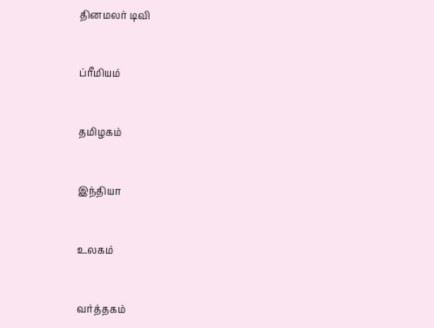தினமலர் டிவி


ப்ரீமியம்


தமிழகம்


இந்தியா


உலகம்


வர்த்தகம்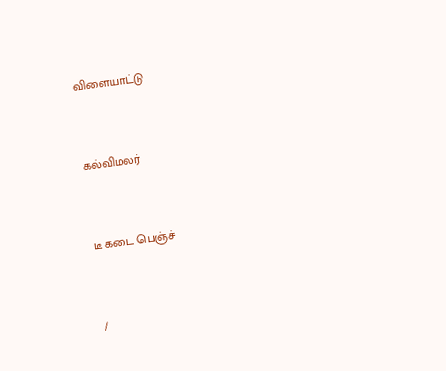விளையாட்டு


கல்விமலர்


டீ கடை பெஞ்ச்


/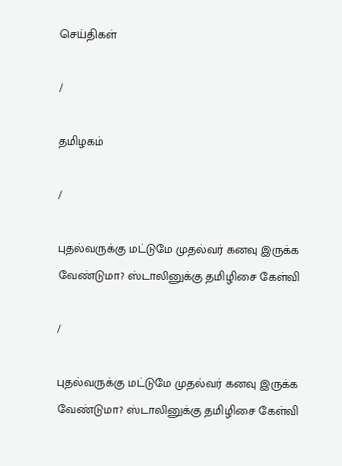செய்திகள்

/

தமிழகம்

/

புதல்வருக்கு மட்டுமே முதல்வர் கனவு இருக்க வேண்டுமா? ஸ்டாலினுக்கு தமிழிசை கேள்வி

/

புதல்வருக்கு மட்டுமே முதல்வர் கனவு இருக்க வேண்டுமா? ஸ்டாலினுக்கு தமிழிசை கேள்வி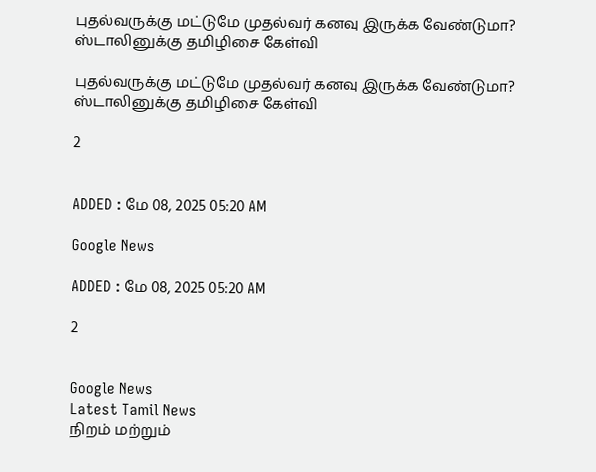புதல்வருக்கு மட்டுமே முதல்வர் கனவு இருக்க வேண்டுமா? ஸ்டாலினுக்கு தமிழிசை கேள்வி

புதல்வருக்கு மட்டுமே முதல்வர் கனவு இருக்க வேண்டுமா? ஸ்டாலினுக்கு தமிழிசை கேள்வி

2


ADDED : மே 08, 2025 05:20 AM

Google News

ADDED : மே 08, 2025 05:20 AM

2


Google News
Latest Tamil News
நிறம் மற்றும்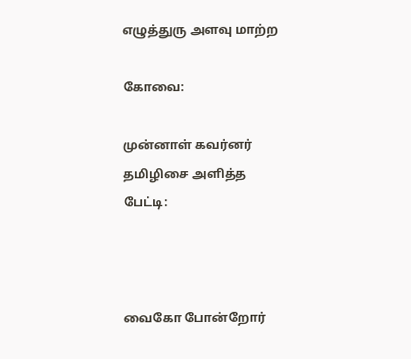எழுத்துரு அளவு மாற்ற

கோவை:

முன்னாள் கவர்னர் தமிழிசை அளித்த பேட்டி:



வைகோ போன்றோர்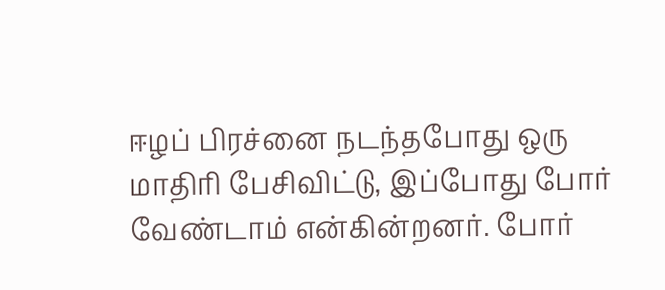ஈழப் பிரச்னை நடந்தபோது ஒரு மாதிரி பேசிவிட்டு, இப்போது போர் வேண்டாம் என்கின்றனர். போர்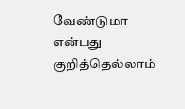வேண்டுமா என்பது குறித்தெல்லாம்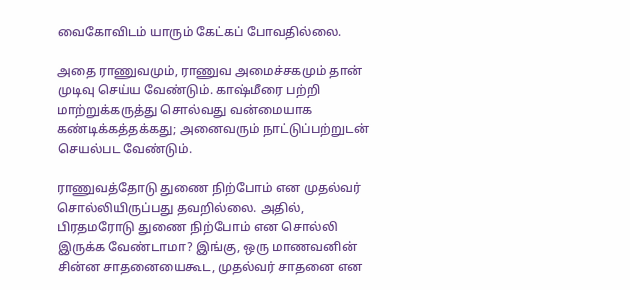வைகோவிடம் யாரும் கேட்கப் போவதில்லை.

அதை ராணுவமும், ராணுவ அமைச்சகமும் தான் முடிவு செய்ய வேண்டும். காஷ்மீரை பற்றி மாற்றுக்கருத்து சொல்வது வன்மையாக கண்டிக்கத்தக்கது; அனைவரும் நாட்டுப்பற்றுடன் செயல்பட வேண்டும்.

ராணுவத்தோடு துணை நிற்போம் என முதல்வர் சொல்லியிருப்பது தவறில்லை. அதில், பிரதமரோடு துணை நிற்போம் என சொல்லி இருக்க வேண்டாமா? இங்கு, ஒரு மாணவனின் சின்ன சாதனையைகூட, முதல்வர் சாதனை என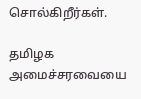சொல்கிறீர்கள்.

தமிழக அமைச்சரவையை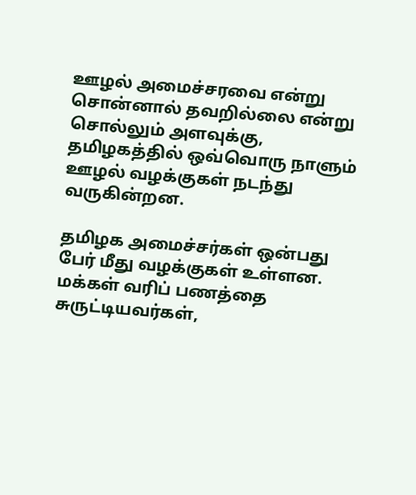ஊழல் அமைச்சரவை என்று சொன்னால் தவறில்லை என்று சொல்லும் அளவுக்கு, தமிழகத்தில் ஒவ்வொரு நாளும் ஊழல் வழக்குகள் நடந்து வருகின்றன.

தமிழக அமைச்சர்கள் ஒன்பது பேர் மீது வழக்குகள் உள்ளன. மக்கள் வரிப் பணத்தை சுருட்டியவர்கள்,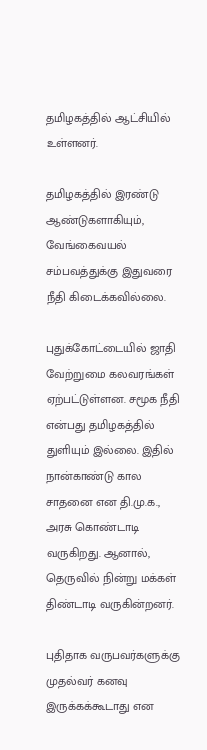தமிழகத்தில் ஆட்சியில் உள்ளனர்.

தமிழகத்தில் இரண்டு ஆண்டுகளாகியும், வேங்கைவயல் சம்பவத்துக்கு இதுவரை நீதி கிடைக்கவில்லை.

புதுக்கோட்டையில் ஜாதி வேற்றுமை கலவரங்கள் ஏற்பட்டுள்ளன. சமூக நீதி என்பது தமிழகத்தில் துளியும் இல்லை. இதில் நான்காண்டு கால சாதனை என தி.மு.க., அரசு கொண்டாடி வருகிறது. ஆனால், தெருவில் நின்று மக்கள் திண்டாடி வருகின்றனர்.

புதிதாக வருபவர்களுக்கு முதல்வர் கனவு இருக்கக்கூடாது என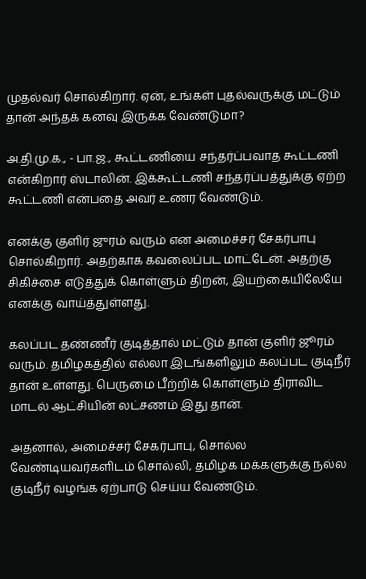முதல்வர் சொல்கிறார். ஏன், உங்கள் புதல்வருக்கு மட்டும் தான் அந்தக் கனவு இருக்க வேண்டுமா?

அ.தி.மு.க., - பா.ஜ., கூட்டணியை சந்தர்ப்பவாத கூட்டணி என்கிறார் ஸ்டாலின். இக்கூட்டணி சந்தர்ப்பத்துக்கு ஏற்ற கூட்டணி என்பதை அவர் உணர வேண்டும்.

எனக்கு குளிர் ஜுரம் வரும் என அமைச்சர் சேகர்பாபு சொல்கிறார். அதற்காக கவலைப்பட மாட்டேன். அதற்கு சிகிச்சை எடுத்துக் கொள்ளும் திறன், இயற்கையிலேயே எனக்கு வாய்த்துள்ளது.

கலப்பட தண்ணீர் குடித்தால் மட்டும் தான் குளிர் ஜூரம் வரும். தமிழகத்தில் எல்லா இடங்களிலும் கலப்பட குடிநீர் தான் உள்ளது. பெருமை பீற்றிக் கொள்ளும் திராவிட மாடல் ஆட்சியின் லட்சணம் இது தான்.

அதனால், அமைச்சர் சேகர்பாபு, சொல்ல வேண்டியவர்களிடம் சொல்லி, தமிழக மக்களுக்கு நல்ல குடிநீர் வழங்க ஏற்பாடு செய்ய வேண்டும்.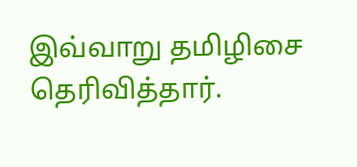இவ்வாறு தமிழிசை தெரிவித்தார்.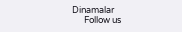Dinamalar
      Follow us